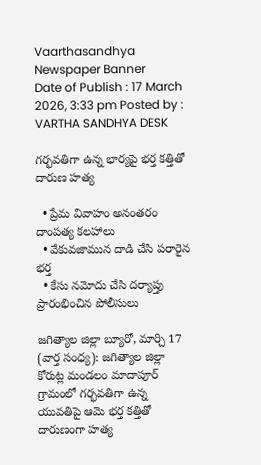Vaarthasandhya
Newspaper Banner
Date of Publish : 17 March 2026, 3:33 pm Posted by : VARTHA SANDHYA DESK

గర్భవతిగా ఉన్న భార్యపై భర్త కత్తితో దారుణ హత్య

  • ప్రేమ వివాహం అనంతరం దాంపత్య కలహాలు
  • వేకువజామున దాడి చేసి పరారైన భర్త
  • కేసు నమోదు చేసి దర్యాప్తు ప్రారంభించిన పోలీసులు

జగిత్యాల జిల్లా బ్యూరో, మార్చి 17 (వార్త సంధ్య): జగిత్యాల జిల్లా కోరుట్ల మండలం మాదాపూర్ గ్రామంలో గర్భవతిగా ఉన్న యువతిపై ఆమె భర్త కత్తితో దారుణంగా హత్య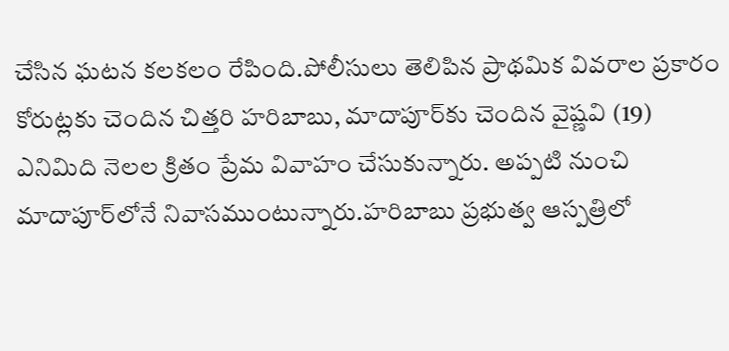చేసిన ఘటన కలకలం రేపింది.పోలీసులు తెలిపిన ప్రాథమిక వివరాల ప్రకారం కోరుట్లకు చెందిన చిత్తరి హరిబాబు, మాదాపూర్‌కు చెందిన వైష్ణవి (19) ఎనిమిది నెలల క్రితం ప్రేమ వివాహం చేసుకున్నారు. అప్పటి నుంచి మాదాపూర్‌లోనే నివాసముంటున్నారు.హరిబాబు ప్రభుత్వ ఆస్పత్రిలో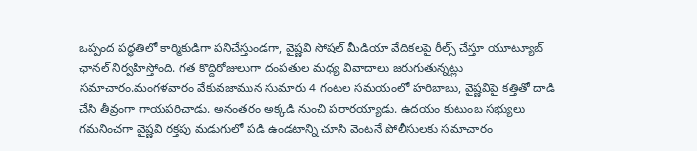ఒప్పంద పద్ధతిలో కార్మికుడిగా పనిచేస్తుండగా, వైష్ణవి సోషల్ మీడియా వేదికలపై రీల్స్ చేస్తూ యూట్యూబ్ ఛానల్ నిర్వహిస్తోంది. గత కొద్దిరోజులుగా దంపతుల మధ్య వివాదాలు జరుగుతున్నట్లు సమాచారం.మంగళవారం వేకువజామున సుమారు 4 గంటల సమయంలో హరిబాబు, వైష్ణవిపై కత్తితో దాడి చేసి తీవ్రంగా గాయపరిచాడు. అనంతరం అక్కడి నుంచి పరారయ్యాడు. ఉదయం కుటుంబ సభ్యులు గమనించగా వైష్ణవి రక్తపు మడుగులో పడి ఉండటాన్ని చూసి వెంటనే పోలీసులకు సమాచారం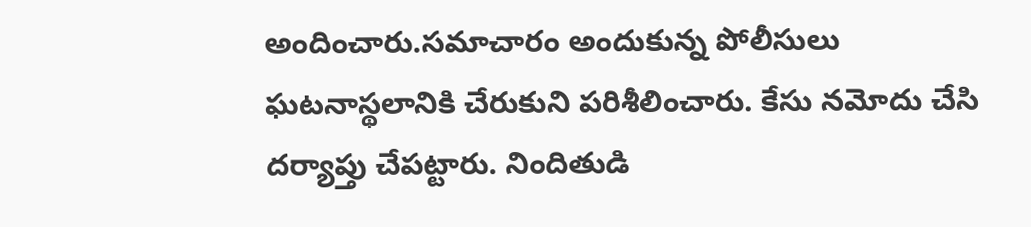అందించారు.సమాచారం అందుకున్న పోలీసులు ఘటనాస్థలానికి చేరుకుని పరిశీలించారు. కేసు నమోదు చేసి దర్యాప్తు చేపట్టారు. నిందితుడి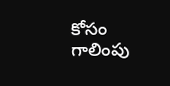కోసం గాలింపు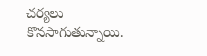చర్యలు కొనసాగుతున్నాయి.